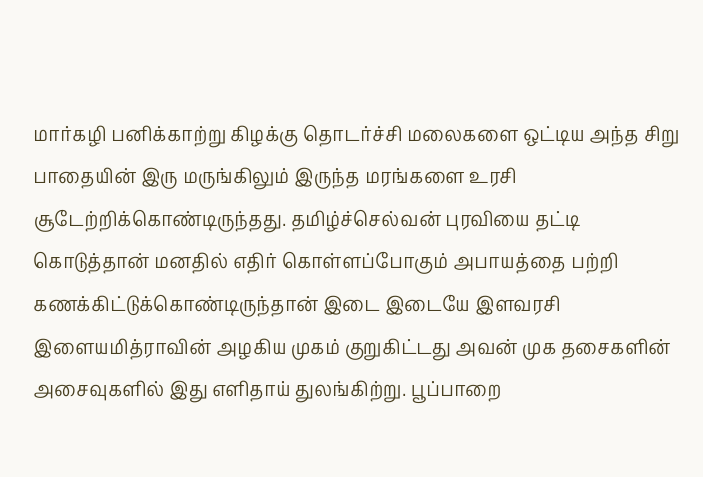மார்கழி பனிக்காற்று கிழக்கு தொடர்ச்சி மலைகளை ஒட்டிய அந்த சிறு பாதையின் இரு மருங்கிலும் இருந்த மரங்களை உரசி சூடேற்றிக்கொண்டிருந்தது. தமிழ்ச்செல்வன் புரவியை தட்டி கொடுத்தான் மனதில் எதிர் கொள்ளப்போகும் அபாயத்தை பற்றி கணக்கிட்டுக்கொண்டிருந்தான் இடை இடையே இளவரசி இளையமித்ராவின் அழகிய முகம் குறுகிட்டது அவன் முக தசைகளின் அசைவுகளில் இது எளிதாய் துலங்கிற்று. பூப்பாறை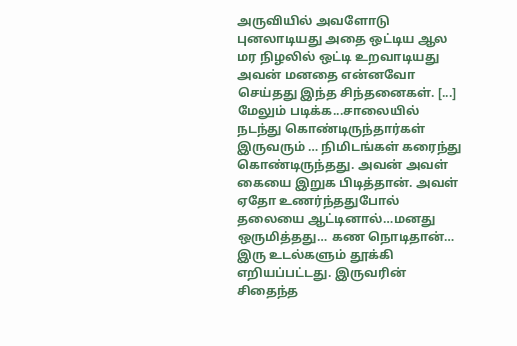அருவியில் அவளோடு புனலாடியது அதை ஒட்டிய ஆல மர நிழலில் ஒட்டி உறவாடியது அவன் மனதை என்னவோ செய்தது இந்த சிந்தனைகள். [...]
மேலும் படிக்க...சாலையில் நடந்து கொண்டிருந்தார்கள் இருவரும் … நிமிடங்கள் கரைந்து கொண்டிருந்தது. அவன் அவள் கையை இறுக பிடித்தான். அவள் ஏதோ உணர்ந்ததுபோல் தலையை ஆட்டினால்…மனது ஒருமித்தது… கண நொடிதான்… இரு உடல்களும் தூக்கி எறியப்பட்டது. இருவரின் சிதைந்த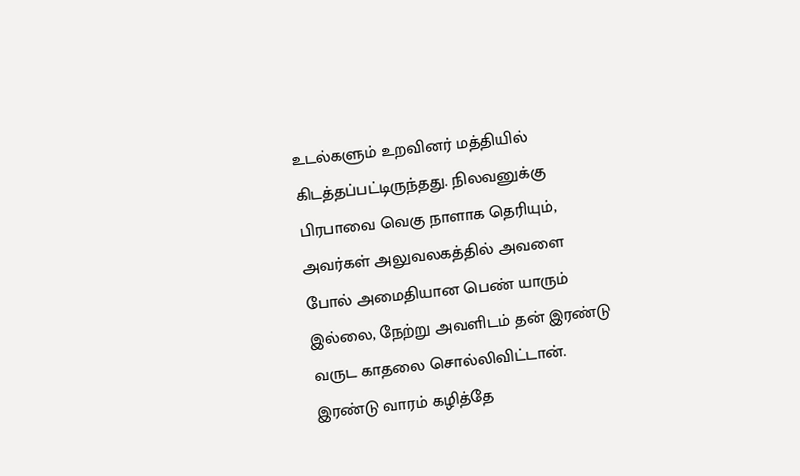உடல்களும் உறவினர் மத்தியில் கிடத்தப்பட்டிருந்தது. நிலவனுக்கு பிரபாவை வெகு நாளாக தெரியும், அவர்கள் அலுவலகத்தில் அவளை போல் அமைதியான பெண் யாரும் இல்லை, நேற்று அவளிடம் தன் இரண்டு வருட காதலை சொல்லிவிட்டான். இரண்டு வாரம் கழித்தே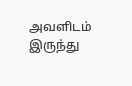அவளிடம் இருந்து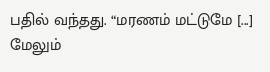பதில் வந்தது. “மரணம் மட்டுமே [...]
மேலும்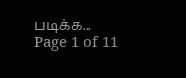படிக்க...
Page 1 of 11